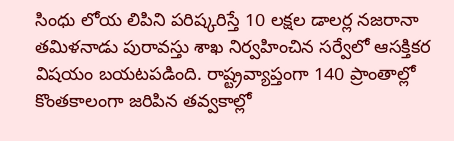సింధు లోయ లిపిని పరిష్కరిస్తే 10 లక్షల డాలర్ల నజరానా
తమిళనాడు పురావస్తు శాఖ నిర్వహించిన సర్వేలో ఆసక్తికర విషయం బయటపడింది. రాష్ట్రవ్యాప్తంగా 140 ప్రాంతాల్లో కొంతకాలంగా జరిపిన తవ్వకాల్లో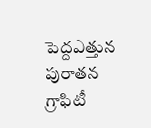పెద్దఎత్తున పురాతన గ్రాఫిటీ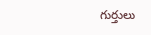గుర్తులు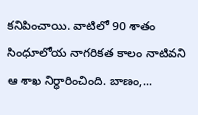కనిపించాయి. వాటిలో 90 శాతం సింధూలోయ నాగరికత కాలం నాటివని ఆ శాఖ నిర్ధారించింది. బాణం,...